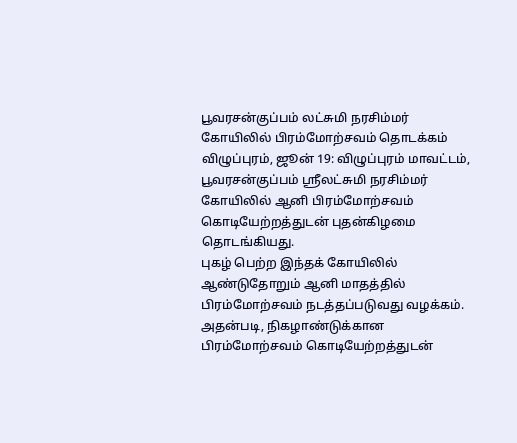பூவரசன்குப்பம் லட்சுமி நரசிம்மர் கோயிலில் பிரம்மோற்சவம் தொடக்கம்
விழுப்புரம், ஜூன் 19: விழுப்புரம் மாவட்டம், பூவரசன்குப்பம் ஸ்ரீலட்சுமி நரசிம்மர் கோயிலில் ஆனி பிரம்மோற்சவம் கொடியேற்றத்துடன் புதன்கிழமை தொடங்கியது.
புகழ் பெற்ற இந்தக் கோயிலில் ஆண்டுதோறும் ஆனி மாதத்தில் பிரம்மோற்சவம் நடத்தப்படுவது வழக்கம். அதன்படி, நிகழாண்டுக்கான பிரம்மோற்சவம் கொடியேற்றத்துடன்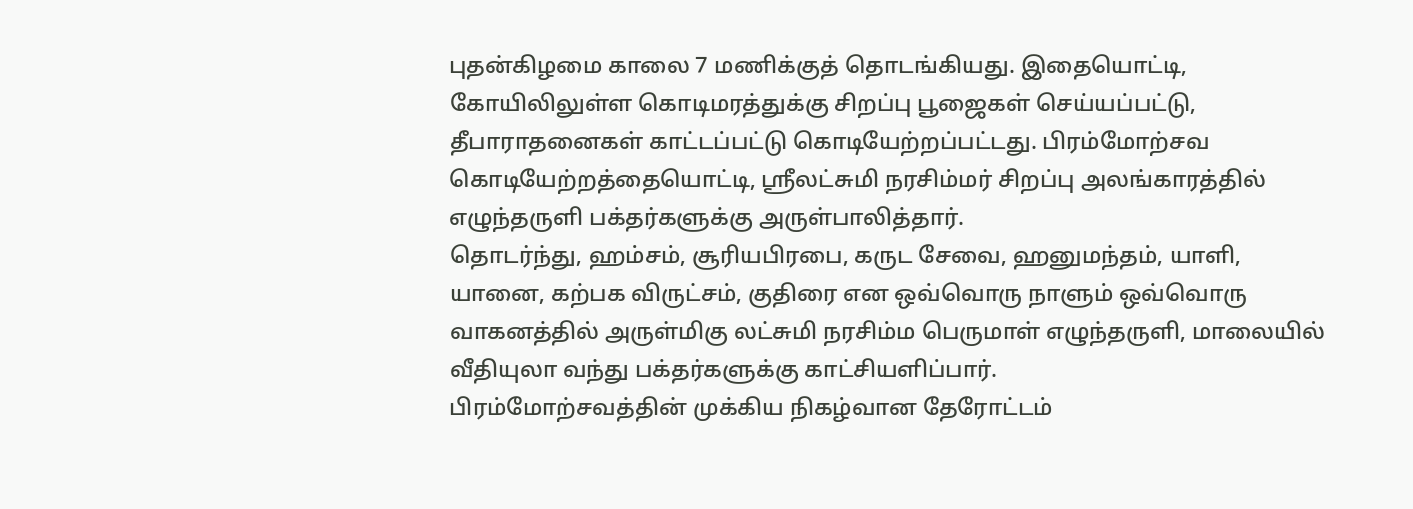புதன்கிழமை காலை 7 மணிக்குத் தொடங்கியது. இதையொட்டி, கோயிலிலுள்ள கொடிமரத்துக்கு சிறப்பு பூஜைகள் செய்யப்பட்டு, தீபாராதனைகள் காட்டப்பட்டு கொடியேற்றப்பட்டது. பிரம்மோற்சவ கொடியேற்றத்தையொட்டி, ஸ்ரீலட்சுமி நரசிம்மர் சிறப்பு அலங்காரத்தில் எழுந்தருளி பக்தர்களுக்கு அருள்பாலித்தார்.
தொடர்ந்து, ஹம்சம், சூரியபிரபை, கருட சேவை, ஹனுமந்தம், யாளி, யானை, கற்பக விருட்சம், குதிரை என ஒவ்வொரு நாளும் ஒவ்வொரு வாகனத்தில் அருள்மிகு லட்சுமி நரசிம்ம பெருமாள் எழுந்தருளி, மாலையில் வீதியுலா வந்து பக்தர்களுக்கு காட்சியளிப்பார்.
பிரம்மோற்சவத்தின் முக்கிய நிகழ்வான தேரோட்டம்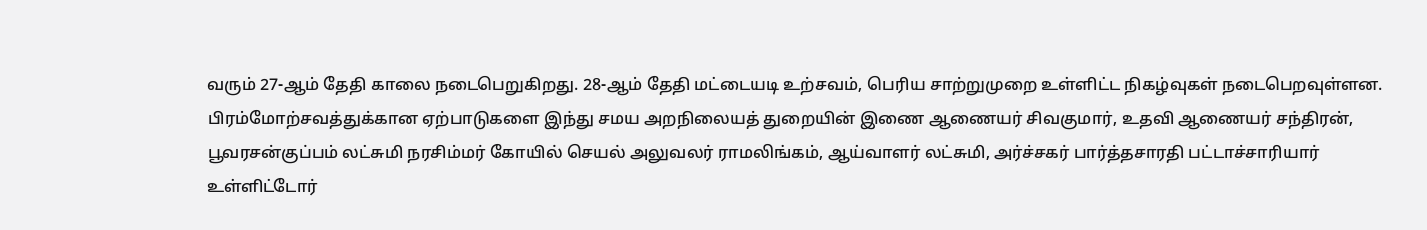வரும் 27-ஆம் தேதி காலை நடைபெறுகிறது. 28-ஆம் தேதி மட்டையடி உற்சவம், பெரிய சாற்றுமுறை உள்ளிட்ட நிகழ்வுகள் நடைபெறவுள்ளன.
பிரம்மோற்சவத்துக்கான ஏற்பாடுகளை இந்து சமய அறநிலையத் துறையின் இணை ஆணையர் சிவகுமார், உதவி ஆணையர் சந்திரன், பூவரசன்குப்பம் லட்சுமி நரசிம்மர் கோயில் செயல் அலுவலர் ராமலிங்கம், ஆய்வாளர் லட்சுமி, அர்ச்சகர் பார்த்தசாரதி பட்டாச்சாரியார் உள்ளிட்டோர்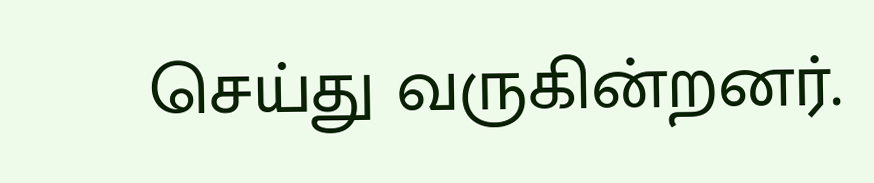செய்து வருகின்றனர்.